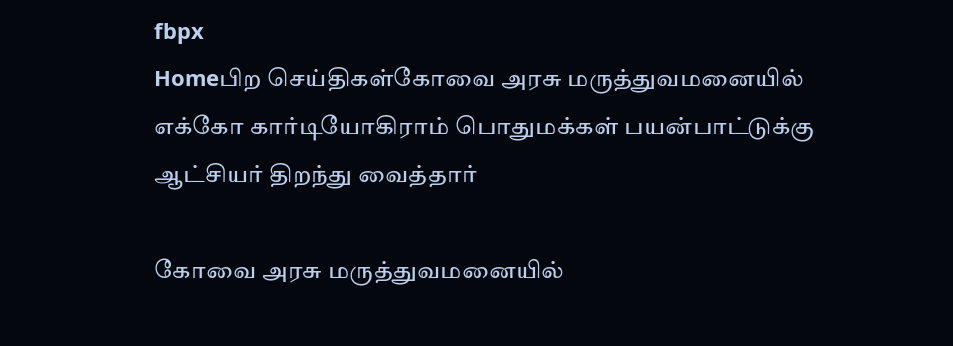fbpx
Homeபிற செய்திகள்கோவை அரசு மருத்துவமனையில் எக்கோ கார்டியோகிராம் பொதுமக்கள் பயன்பாட்டுக்கு ஆட்சியர் திறந்து வைத்தார்

கோவை அரசு மருத்துவமனையில்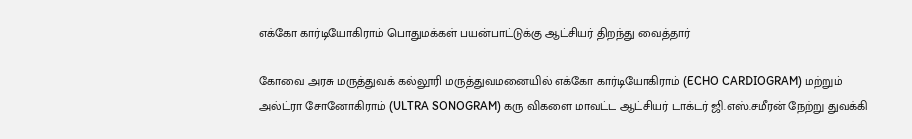எக்கோ கார்டியோகிராம் பொதுமக்கள் பயன்பாட்டுக்கு ஆட்சியர் திறந்து வைத்தார்

கோவை அரசு மருத்துவக் கல்லூரி மருத்துவமனையில் எக்கோ கார்டியோகிராம் (ECHO CARDIOGRAM) மற்றும் அல்ட்ரா சோனோகிராம் (ULTRA SONOGRAM) கரு விகளை மாவட்ட ஆட்சியர் டாக்டர் ஜி.எஸ்.சமீரன் நேற்று துவக்கி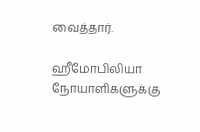வைத்தார்.

ஹீமோபிலியா நோயாளிகளுக்கு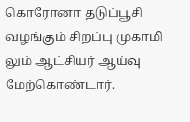கொரோனா தடுப்பூசி வழங்கும் சிறப்பு முகாமி லும் ஆட்சியர் ஆய்வு மேற்கொண்டார்.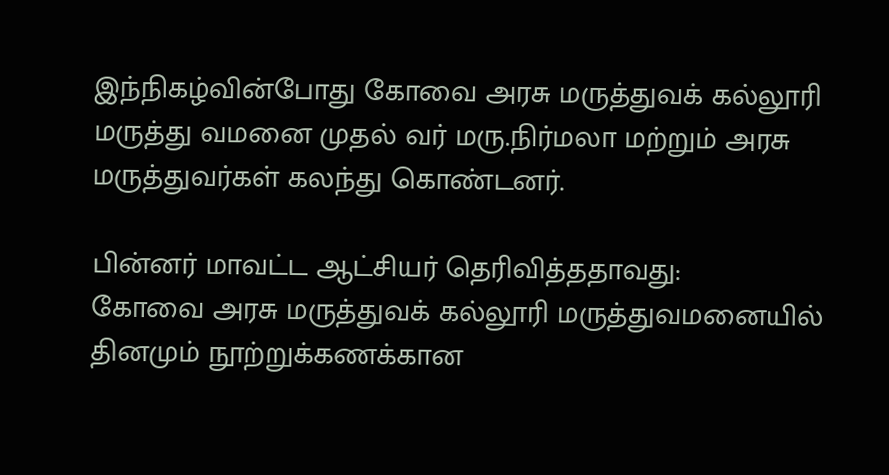இந்நிகழ்வின்போது கோவை அரசு மருத்துவக் கல்லூரி மருத்து வமனை முதல் வர் மரு.நிர்மலா மற்றும் அரசு மருத்துவர்கள் கலந்து கொண்டனர்.

பின்னர் மாவட்ட ஆட்சியர் தெரிவித்ததாவது:
கோவை அரசு மருத்துவக் கல்லூரி மருத்துவமனையில் தினமும் நூற்றுக்கணக்கான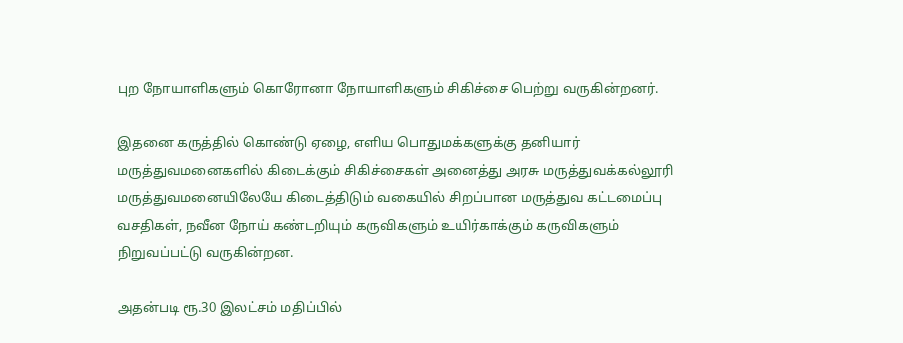புற நோயாளிகளும் கொரோனா நோயாளிகளும் சிகிச்சை பெற்று வருகின்றனர்.

இதனை கருத்தில் கொண்டு ஏழை, எளிய பொதுமக்களுக்கு தனியார் மருத்துவமனைகளில் கிடைக்கும் சிகிச்சைகள் அனைத்து அரசு மருத்துவக்கல்லூரி மருத்துவமனையிலேயே கிடைத்திடும் வகையில் சிறப்பான மருத்துவ கட்டமைப்பு வசதிகள், நவீன நோய் கண்டறியும் கருவிகளும் உயிர்காக்கும் கருவிகளும் நிறுவப்பட்டு வருகின்றன.

அதன்படி ரூ.30 இலட்சம் மதிப்பில்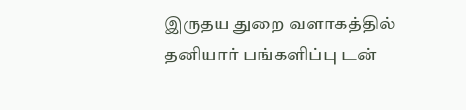இருதய துறை வளாகத்தில் தனியார் பங்களிப்பு டன்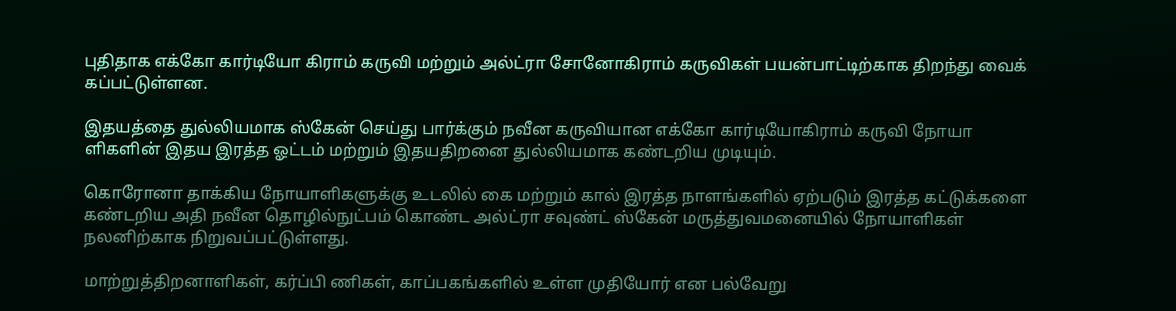புதிதாக எக்கோ கார்டியோ கிராம் கருவி மற்றும் அல்ட்ரா சோனோகிராம் கருவிகள் பயன்பாட்டிற்காக திறந்து வைக் கப்பட்டுள்ளன.

இதயத்தை துல்லியமாக ஸ்கேன் செய்து பார்க்கும் நவீன கருவியான எக்கோ கார்டியோகிராம் கருவி நோயா ளிகளின் இதய இரத்த ஓட்டம் மற்றும் இதயதிறனை துல்லியமாக கண்டறிய முடியும்.

கொரோனா தாக்கிய நோயாளிகளுக்கு உடலில் கை மற்றும் கால் இரத்த நாளங்களில் ஏற்படும் இரத்த கட்டுக்களை கண்டறிய அதி நவீன தொழில்நுட்பம் கொண்ட அல்ட்ரா சவுண்ட் ஸ்கேன் மருத்துவமனையில் நோயாளிகள் நலனிற்காக நிறுவப்பட்டுள்ளது.

மாற்றுத்திறனாளிகள், கர்ப்பி ணிகள், காப்பகங்களில் உள்ள முதியோர் என பல்வேறு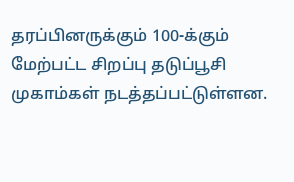தரப்பினருக்கும் 100-க்கும் மேற்பட்ட சிறப்பு தடுப்பூசி முகாம்கள் நடத்தப்பட்டுள்ளன.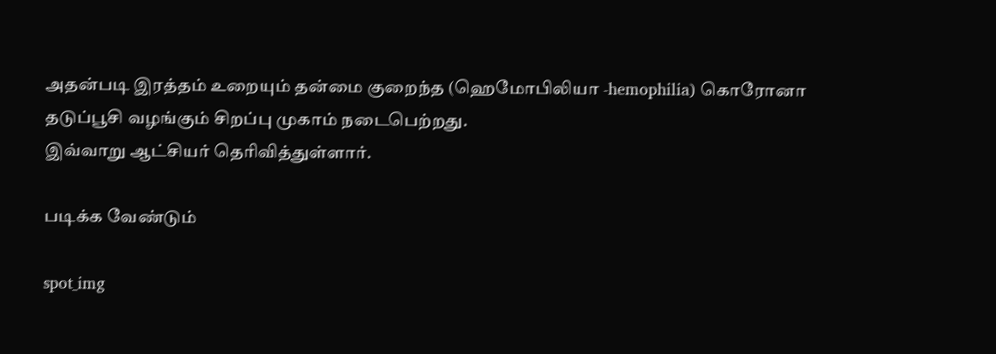அதன்படி இரத்தம் உறையும் தன்மை குறைந்த (ஹெமோபிலியா -hemophilia) கொரோனா தடுப்பூசி வழங்கும் சிறப்பு முகாம் நடைபெற்றது.
இவ்வாறு ஆட்சியர் தெரிவித்துள்ளார்.

படிக்க வேண்டும்

spot_img